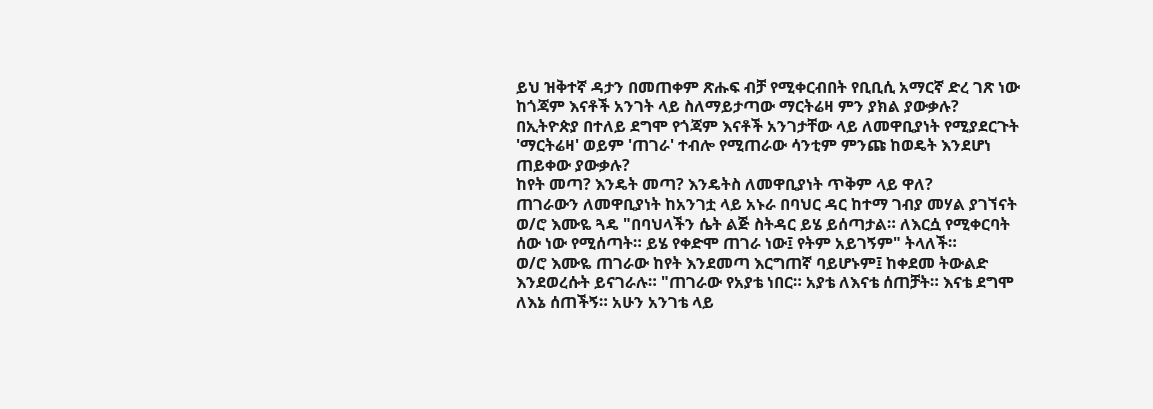ይህ ዝቅተኛ ዳታን በመጠቀም ጽሑፍ ብቻ የሚቀርብበት የቢቢሲ አማርኛ ድረ ገጽ ነው
ከጎጃም እናቶች አንገት ላይ ስለማይታጣው ማርትሬዛ ምን ያክል ያውቃሉ?
በኢትዮጵያ በተለይ ደግሞ የጎጃም እናቶች አንገታቸው ላይ ለመዋቢያነት የሚያደርጉት 'ማርትሬዛ' ወይም 'ጠገራ' ተብሎ የሚጠራው ሳንቲም ምንጩ ከወዴት እንደሆነ ጠይቀው ያውቃሉ?
ከየት መጣ? እንዴት መጣ? እንዴትስ ለመዋቢያነት ጥቅም ላይ ዋለ?
ጠገራውን ለመዋቢያነት ከአንገቷ ላይ አኑራ በባህር ዳር ከተማ ገብያ መሃል ያገኘናት ወ/ሮ እሙዬ ጓዴ "በባህላችን ሴት ልጅ ስትዳር ይሄ ይሰጣታል። ለእርሷ የሚቀርባት ሰው ነው የሚሰጣት። ይሄ የቀድሞ ጠገራ ነው፤ የትም አይገኝም" ትላለች።
ወ/ሮ እሙዬ ጠገራው ከየት እንደመጣ እርግጠኛ ባይሆኑም፤ ከቀደመ ትውልድ እንደወረሱት ይናገራሉ። "ጠገራው የአያቴ ነበር። አያቴ ለእናቴ ሰጠቻት። እናቴ ደግሞ ለእኔ ሰጠችኝ። አሁን አንገቴ ላይ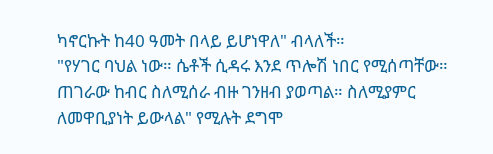ካኖርኩት ከ40 ዓመት በላይ ይሆነዋለ" ብላለች።
"የሃገር ባህል ነው። ሴቶች ሲዳሩ እንደ ጥሎሽ ነበር የሚሰጣቸው። ጠገራው ከብር ስለሚሰራ ብዙ ገንዘብ ያወጣል። ስለሚያምር ለመዋቢያነት ይውላል" የሚሉት ደግሞ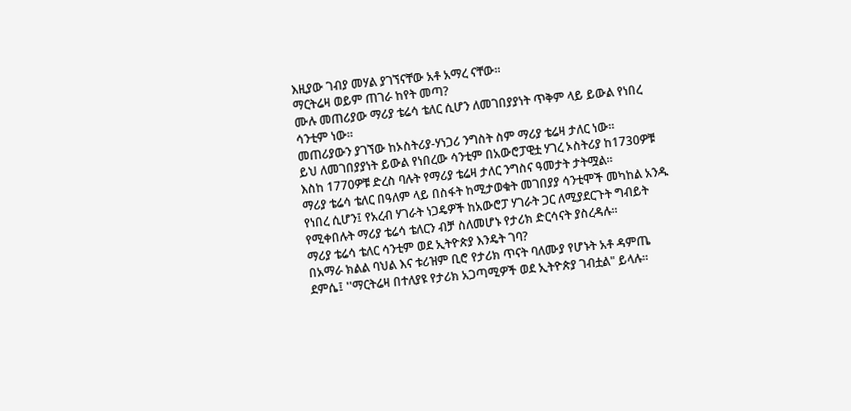እዚያው ገብያ መሃል ያገኘናቸው አቶ አማረ ናቸው።
ማርትሬዛ ወይም ጠገራ ከየት መጣ?
ሙሉ መጠሪያው ማሪያ ቴሬሳ ቴለር ሲሆን ለመገበያያነት ጥቅም ላይ ይውል የነበረ ሳንቲም ነው።
መጠሪያውን ያገኘው ከኦስትሪያ-ሃነጋሪ ንግስት ስም ማሪያ ቴሬዛ ታለር ነው።
ይህ ለመገበያያነት ይውል የነበረው ሳንቲም በአውሮፓዊቷ ሃገረ ኦስትሪያ ከ1730ዎቹ እስከ 1770ዎቹ ድረስ ባሉት የማሪያ ቴሬዛ ታለር ንግስና ዓመታት ታትሟል።
ማሪያ ቴሬሳ ቴለር በዓለም ላይ በስፋት ከሚታወቁት መገበያያ ሳንቲሞች መካከል አንዱ የነበረ ሲሆን፤ የአረብ ሃገራት ነጋዴዎች ከአውሮፓ ሃገራት ጋር ለሚያደርጉት ግብይት የሚቀበሉት ማሪያ ቴሬሳ ቴለርን ብቻ ስለመሆኑ የታሪክ ድርሳናት ያስረዳሉ።
ማሪያ ቴሬሳ ቴለር ሳንቲም ወደ ኢትዮጵያ እንዴት ገባ?
በአማራ ክልል ባህል እና ቱሪዝም ቢሮ የታሪክ ጥናት ባለሙያ የሆኑት አቶ ዳምጤ ደምሴ፤ ''ማርትሬዛ በተለያዩ የታሪክ አጋጣሚዎች ወደ ኢትዮጵያ ገብቷል" ይላሉ።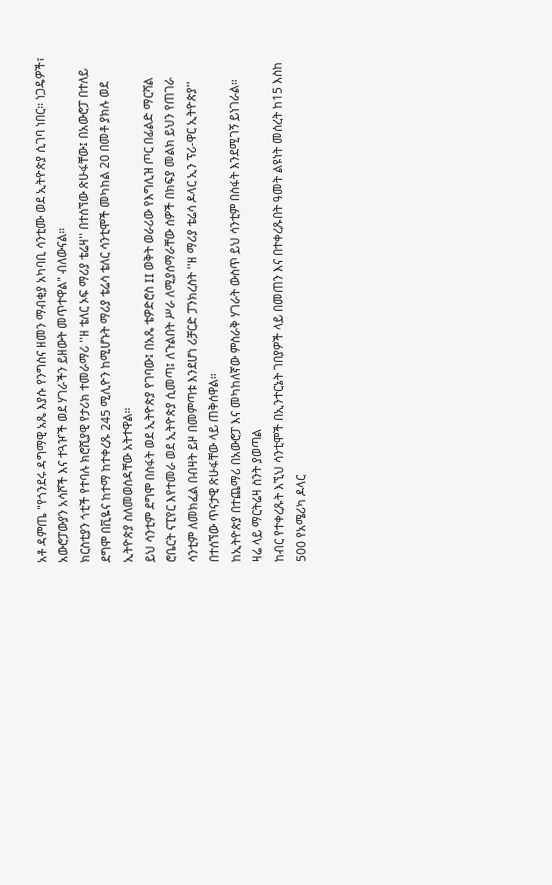አቶ ዳምጤ "የጎንደሩ ዳግማዊ አጼ እያሱ የንግስና ዘመን ማብቂያ አካባቢ ሳንቲሙ ወደ ኢትዮጵያ ሲገባ ነበር። ነጋዴዎች፣ አውሮፓውያን አሳሾች እና ተጓዦች ወደ ሃገራችን ይዘውት መጥተዋል" ብለውናል።
ክርስቲያን ጎቲች የተባሉ ክሮሺያዊ የታሪክ ተመራማሪ ''ዘ ቴለር ኦፍ ማሪያ ቴሬዛ'' በተሰኘው ጽሁፋቸው፤ በአውሮፓ በተለይ ደግሞ በቪዬና ከተማ ከተቀረጹ 245 ሚሊዮን ከሚሆኑት ማሪያ ቴሬሳ ቴለር ሳንቲሞች መካከል 20 በመቶ ያክሉ ወደ ኢትዮጵያ ስለመወሰዳቸው አትተዋል።
ይህ ሳንቲም ደግሞ በስፋት ወደ ኢትዮጵያ የገባው፤ በአጼ ቴዎድሮስ II ወቅት ወራሪው የእግሊዝ ጦር በፊልድ ማርሻል ሮቤርት ናፒየር እየተመራ ወደ ኢትዮጵያ ሲመጣ፤ ለጉልበት ሥራ ለሚያሰማራቸው ሰዎች በክፍያ መልክ ይህን የጠገራ ሳንቲም ለመክፈል በብዛት ይዞ በመምጣቱ እንደሆነ ሪቻርድ ፓንክረስት ''ዘ ማሪያ ቴሬሳ ዶላር ኢን ፕሪ-ዋር ኢትዮጵያ'' በተሰኘው ጥናታዊ ጽሁፋቸው ላይ ጠቅሰዋል።
ከኢትዮጵያ በተጨማሪ በአውሮፓ እና መካከለኛው ምስራቅ ሃገራት ውስጥ ይህ ሳንቲም በስፋት እንደሚገኝ ይነገራል።
ዛሬ ላይ ማርትሬዛ ስንት ያወጣል
ከብር የተቀረጹት እኚህ ሳንቲሞች በኢንተርኔት ገበያዎች ላይ በመጠን እና በተቀረጹበት ዓመት ልዩነት መሰረት ከ15 እስከ 500 የአሜሪካ ዶላር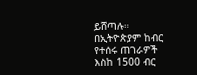ይሸጣሉ።
በኢትዮጵያም ከብር የተሰሩ ጠገራዎች እስከ 1500 ብር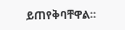ይጠየቅባቸዋል።